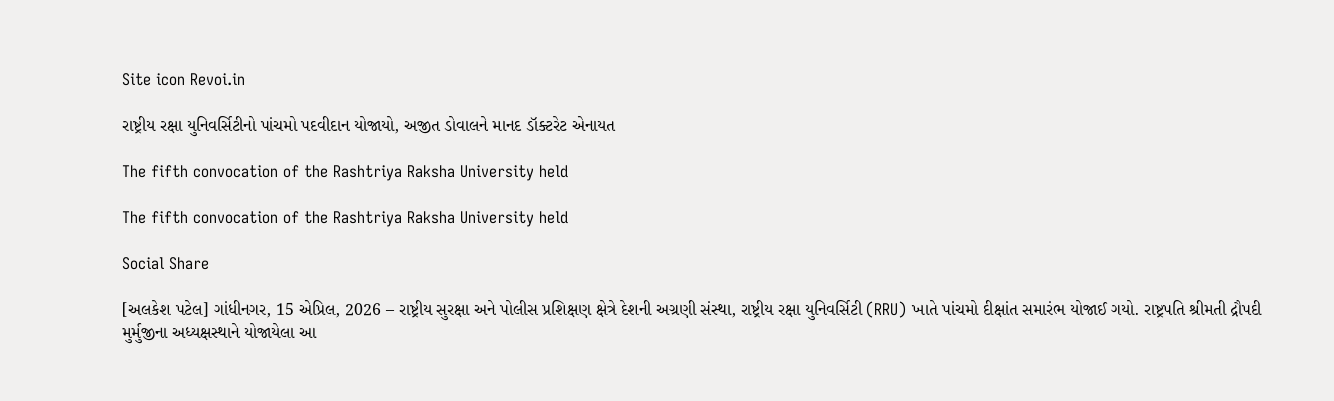Site icon Revoi.in

રાષ્ટ્રીય રક્ષા યુનિવર્સિટીનો પાંચમો પદવીદાન યોજાયો, અજીત ડોવાલને માનદ ડૉક્ટરેટ એનાયત

The fifth convocation of the Rashtriya Raksha University held

The fifth convocation of the Rashtriya Raksha University held

Social Share

[અલકેશ પટેલ] ગાંધીનગર, 15 એપ્રિલ, 2026 – રાષ્ટ્રીય સુરક્ષા અને પોલીસ પ્રશિક્ષણ ક્ષેત્રે દેશની અગ્રણી સંસ્થા, રાષ્ટ્રીય રક્ષા યુનિવર્સિટી (RRU) ખાતે પાંચમો દીક્ષાંત સમારંભ યોજાઈ ગયો. રાષ્ટ્રપતિ શ્રીમતી દ્રૌપદી મુર્મુજીના અધ્યક્ષસ્થાને યોજાયેલા આ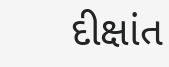દીક્ષાંત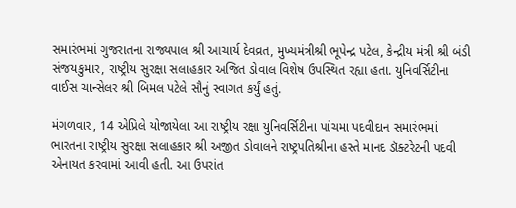સમારંભમાં ગુજરાતના રાજ્યપાલ‌ શ્રી આચાર્ય દેવવ્રત, મુખ્યમંત્રીશ્રી ભૂપેન્દ્ર પટેલ, કેન્દ્રીય મંત્રી શ્રી બંડી સંજયકુમાર, રાષ્ટ્રીય સુરક્ષા સલાહકાર અજિત ડોવાલ વિશેષ ઉપસ્થિત રહ્યા હતા. યુનિવર્સિટીના વાઈસ ચાન્સેલર શ્રી બિમલ પટેલે સૌનું સ્વાગત કર્યું હતું.

મંગળવાર, 14 એપ્રિલે યોજાયેલા આ રાષ્ટ્રીય રક્ષા યુનિવર્સિટીના પાંચમા પદવીદાન સમારંભમાં ભારતના રાષ્ટ્રીય સુરક્ષા સલાહકાર શ્રી અજીત ડોવાલને રાષ્ટ્રપતિશ્રીના હસ્તે માનદ ડૉક્ટરેટની પદવી એનાયત કરવામાં આવી હતી. આ ઉપરાંત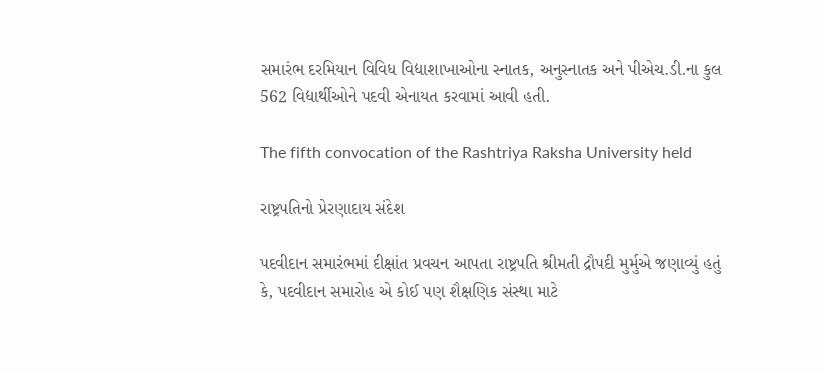સમારંભ દરમિયાન વિવિધ વિદ્યાશાખાઓના સ્નાતક, અનુસ્નાતક અને પીએચ.ડી.ના કુલ 562 વિદ્યાર્થીઓને પદવી એનાયત કરવામાં આવી હતી.

The fifth convocation of the Rashtriya Raksha University held

રાષ્ટ્રપતિનો પ્રેરણાદાય સંદેશ

પદવીદાન સમારંભમાં દીક્ષાંત પ્રવચન આપતા રાષ્ટ્રપતિ શ્રીમતી દ્રૌપદી મુર્મુએ જણાવ્યું હતું કે, પદવીદાન સમારોહ એ કોઈ પણ શૈક્ષણિક સંસ્થા માટે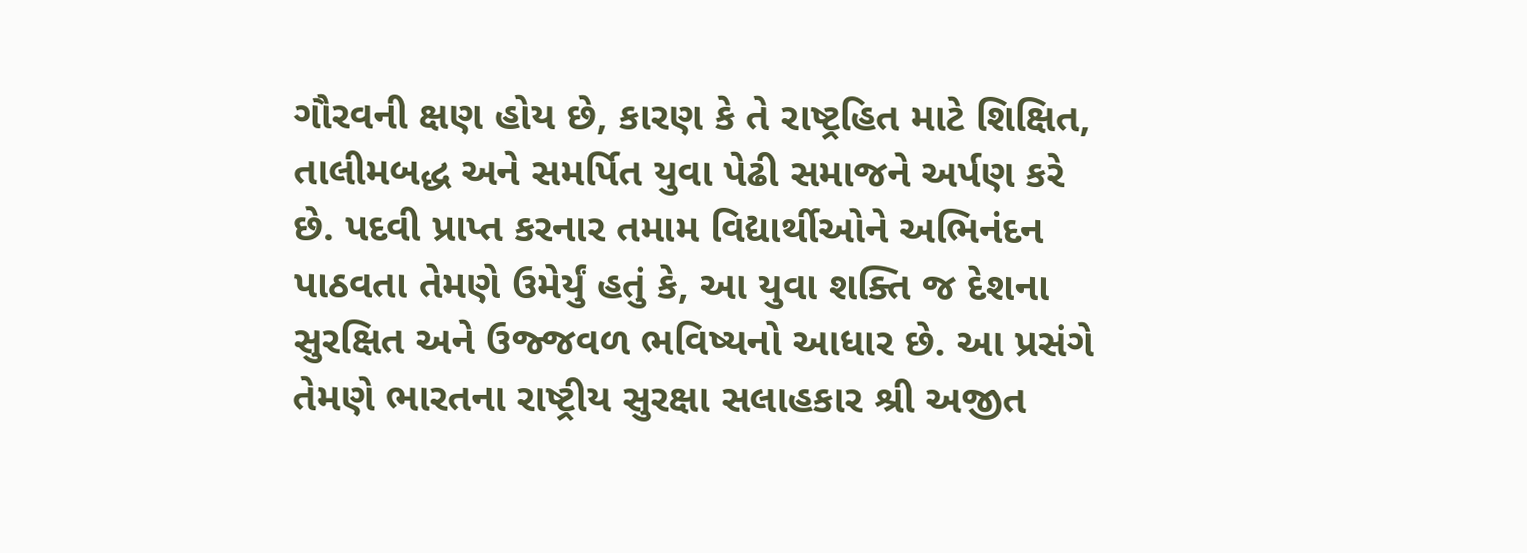ગૌરવની ક્ષણ હોય છે, કારણ કે તે રાષ્ટ્રહિત માટે શિક્ષિત, તાલીમબદ્ધ અને સમર્પિત યુવા પેઢી સમાજને અર્પણ કરે છે. પદવી પ્રાપ્ત કરનાર તમામ વિદ્યાર્થીઓને અભિનંદન પાઠવતા તેમણે ઉમેર્યું હતું કે, આ યુવા શક્તિ જ દેશના સુરક્ષિત અને ઉજ્જવળ ભવિષ્યનો આધાર છે. આ પ્રસંગે તેમણે ભારતના રાષ્ટ્રીય સુરક્ષા સલાહકાર શ્રી અજીત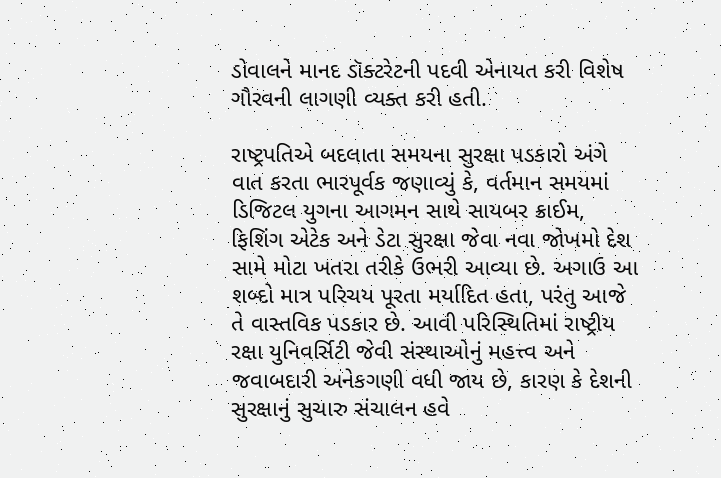ડોવાલને માનદ ડૉક્ટરેટની પદવી એનાયત કરી વિશેષ ગૌરવની લાગણી વ્યક્ત કરી હતી.

રાષ્ટ્રપતિએ બદલાતા સમયના સુરક્ષા પડકારો અંગે વાત કરતા ભારપૂર્વક જણાવ્યું કે, વર્તમાન સમયમાં ડિજિટલ યુગના આગમન સાથે સાયબર ક્રાઈમ, ફિશિંગ એટેક અને ડેટા સુરક્ષા જેવા નવા જોખમો દેશ સામે મોટા ખતરા તરીકે ઉભરી આવ્યા છે. અગાઉ આ શબ્દો માત્ર પરિચય પૂરતા મર્યાદિત હતા, પરંતુ આજે તે વાસ્તવિક પડકાર છે. આવી પરિસ્થિતિમાં રાષ્ટ્રીય રક્ષા યુનિવર્સિટી જેવી સંસ્થાઓનું મહત્ત્વ અને જવાબદારી અનેકગણી વધી જાય છે, કારણ કે દેશની સુરક્ષાનું સુચારુ સંચાલન હવે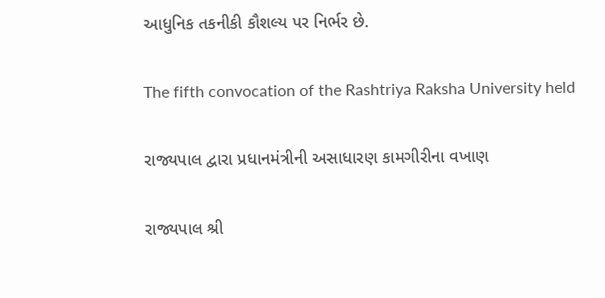આધુનિક તકનીકી કૌશલ્ય પર નિર્ભર છે.

The fifth convocation of the Rashtriya Raksha University held

રાજ્યપાલ દ્વારા પ્રધાનમંત્રીની અસાધારણ કામગીરીના વખાણ

રાજ્યપાલ શ્રી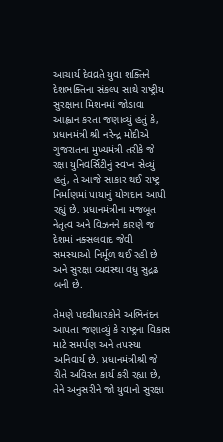આચાર્ય દેવવ્રતે યુવા શક્તિને દેશભક્તિના સંકલ્પ સાથે રાષ્ટ્રીય સુરક્ષાના મિશનમાં જોડાવા આહ્વાન કરતા જણાવ્યું હતું કે, પ્રધાનમંત્રી શ્રી નરેન્દ્ર મોદીએ ગુજરાતના મુખ્યમંત્રી તરીકે જે રક્ષા યુનિવર્સિટીનું સ્વપ્ન સેવ્યું હતું, તે આજે સાકાર થઈ રાષ્ટ્ર નિર્માણમાં પાયાનું યોગદાન આપી રહ્યું છે. પ્રધાનમંત્રીના મજબૂત નેતૃત્વ અને વિઝનને કારણે જ દેશમાં નક્સલવાદ જેવી સમસ્યાઓ નિર્મૂળ થઈ રહી છે અને સુરક્ષા વ્યવસ્થા વધુ સુદ્રઢ બની છે.

તેમણે પદવીધારકોને અભિનંદન આપતા જણાવ્યું કે રાષ્ટ્રના વિકાસ માટે સમર્પણ અને તપસ્યા અનિવાર્ય છે. પ્રધાનમંત્રીશ્રી જે રીતે અવિરત કાર્ય કરી રહ્યા છે, તેને અનુસરીને જો યુવાનો સુરક્ષા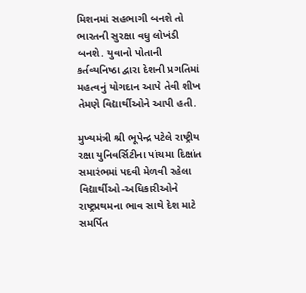મિશનમાં સહભાગી બનશે તો ભારતની સુરક્ષા વધુ લોખંડી બનશે. યુવાનો પોતાની કર્તવ્યનિષ્ઠા દ્વારા દેશની પ્રગતિમાં મહત્વનું યોગદાન આપે તેવી શીખ તેમણે વિદ્યાર્થીઓને આપી હતી.

મુખ્યમંત્રી શ્રી ભૂપેન્દ્ર પટેલે રાષ્ટ્રીય રક્ષા યુનિવર્સિટીના પાંચમા દિક્ષાંત સમારંભમાં પદવી મેળવી રહેલા વિદ્યાર્થીઓ-અધિકારીઓને રાષ્ટ્રપ્રથમના ભાવ સાથે દેશ માટે સમર્પિત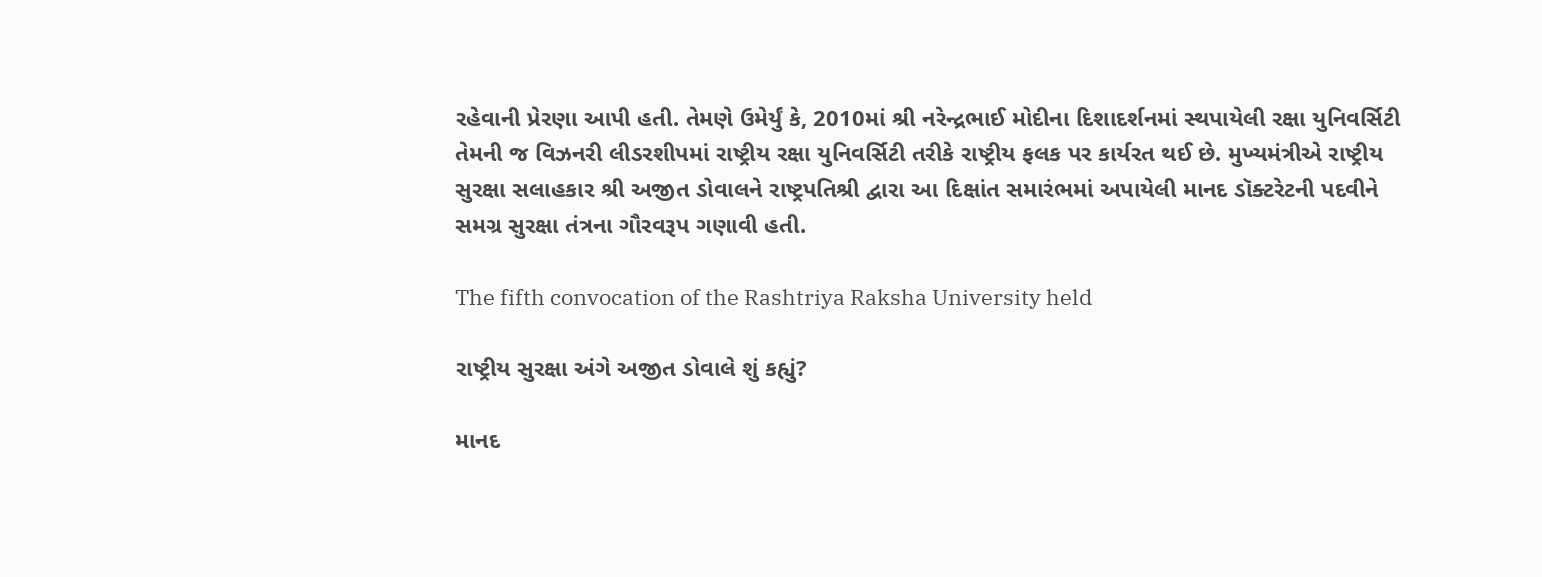રહેવાની પ્રેરણા આપી હતી. તેમણે ઉમેર્યું કે, 2010માં શ્રી નરેન્દ્રભાઈ મોદીના દિશાદર્શનમાં સ્થપાયેલી રક્ષા યુનિવર્સિટી તેમની જ વિઝનરી લીડરશીપમાં રાષ્ટ્રીય રક્ષા યુનિવર્સિટી તરીકે રાષ્ટ્રીય ફલક પર કાર્યરત થઈ છે. મુખ્યમંત્રીએ રાષ્ટ્રીય સુરક્ષા સલાહકાર શ્રી અજીત ડોવાલને રાષ્ટ્રપતિશ્રી દ્વારા આ દિક્ષાંત સમારંભમાં અપાયેલી માનદ ડૉક્ટરેટની પદવીને સમગ્ર સુરક્ષા તંત્રના ગૌરવરૂપ ગણાવી હતી.

The fifth convocation of the Rashtriya Raksha University held

રાષ્ટ્રીય સુરક્ષા અંગે અજીત ડોવાલે શું કહ્યું?

માનદ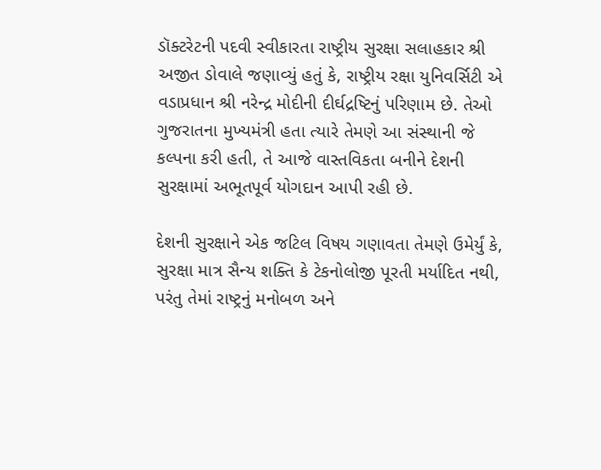ડૉક્ટરેટની પદવી સ્વીકારતા રાષ્ટ્રીય સુરક્ષા સલાહકાર શ્રી અજીત ડોવાલે જણાવ્યું હતું કે, રાષ્ટ્રીય રક્ષા યુનિવર્સિટી એ વડાપ્રધાન શ્રી નરેન્દ્ર મોદીની દીર્ઘદ્રષ્ટિનું પરિણામ છે. તેઓ ગુજરાતના મુખ્યમંત્રી હતા ત્યારે તેમણે આ સંસ્થાની જે કલ્પના કરી હતી, તે આજે વાસ્તવિકતા બનીને દેશની સુરક્ષામાં અભૂતપૂર્વ યોગદાન આપી રહી છે.

દેશની સુરક્ષાને એક જટિલ વિષય ગણાવતા તેમણે ઉમેર્યું કે, સુરક્ષા માત્ર સૈન્ય શક્તિ કે ટેકનોલોજી પૂરતી મર્યાદિત નથી, પરંતુ તેમાં રાષ્ટ્રનું મનોબળ અને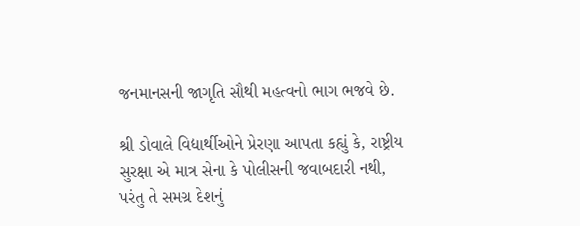જનમાનસની જાગૃતિ સૌથી મહત્વનો ભાગ ભજવે છે.

શ્રી ડોવાલે વિદ્યાર્થીઓને પ્રેરણા આપતા કહ્યું કે, રાષ્ટ્રીય સુરક્ષા એ માત્ર સેના કે પોલીસની જવાબદારી નથી, પરંતુ તે સમગ્ર દેશનું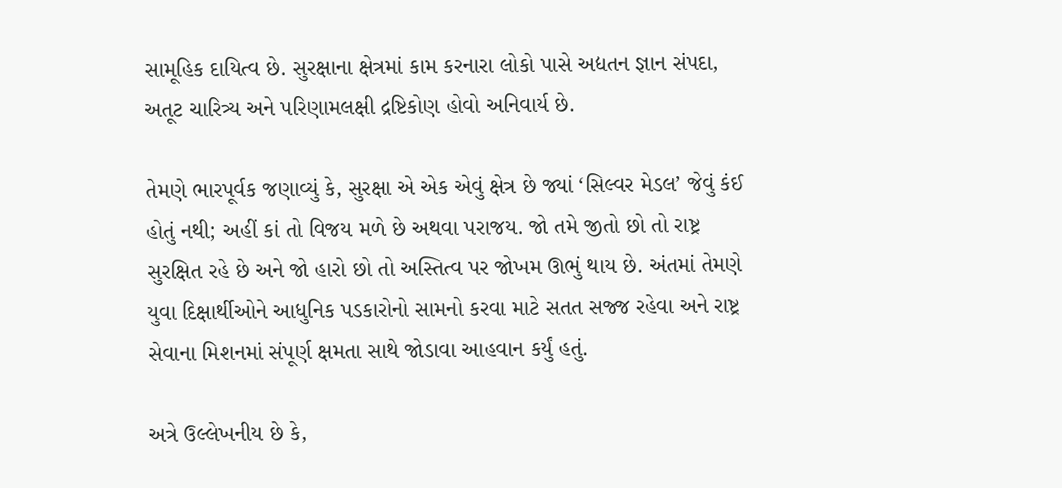સામૂહિક દાયિત્વ છે. સુરક્ષાના ક્ષેત્રમાં કામ કરનારા લોકો પાસે અદ્યતન જ્ઞાન સંપદા, અતૂટ ચારિત્ર્ય અને પરિણામલક્ષી દ્રષ્ટિકોણ હોવો અનિવાર્ય છે.

તેમણે ભારપૂર્વક જણાવ્યું કે, સુરક્ષા એ એક એવું ક્ષેત્ર છે જ્યાં ‘સિલ્વર મેડલ’ જેવું કંઈ હોતું નથી; અહીં કાં તો વિજય મળે છે અથવા પરાજય. જો તમે જીતો છો તો રાષ્ટ્ર સુરક્ષિત રહે છે અને જો હારો છો તો અસ્તિત્વ પર જોખમ ઊભું થાય છે. અંતમાં તેમણે યુવા દિક્ષાર્થીઓને આધુનિક પડકારોનો સામનો કરવા માટે સતત સજ્જ રહેવા અને રાષ્ટ્ર સેવાના મિશનમાં સંપૂર્ણ ક્ષમતા સાથે જોડાવા આહવાન કર્યું હતું.

અત્રે ઉલ્લેખનીય છે કે,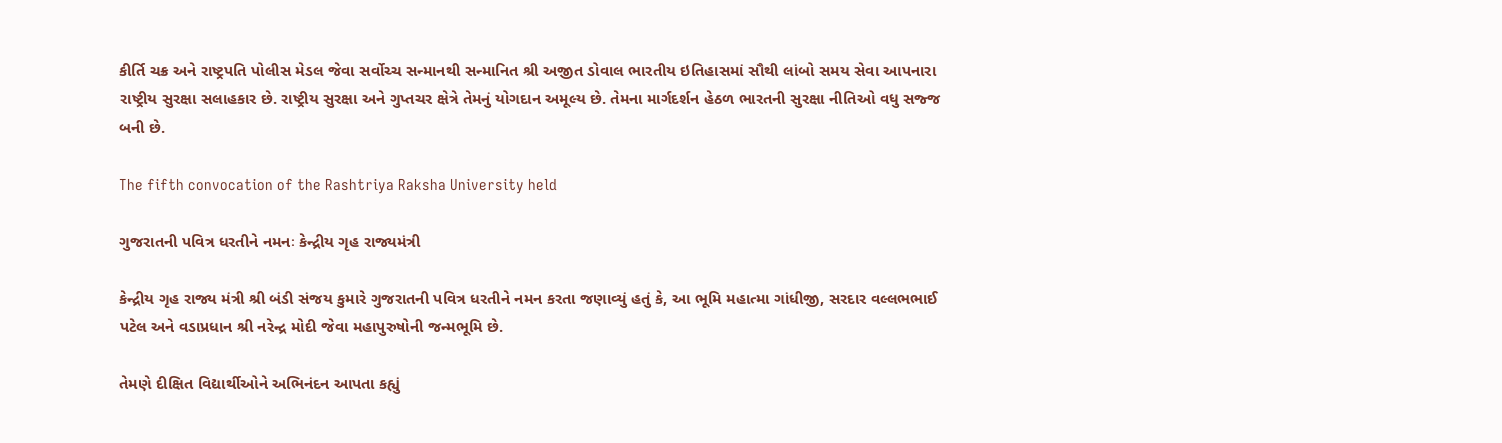કીર્તિ ચક્ર અને રાષ્ટ્રપતિ પોલીસ મેડલ જેવા સર્વોચ્ચ સન્માનથી સન્માનિત શ્રી અજીત ડોવાલ ભારતીય ઇતિહાસમાં સૌથી લાંબો સમય સેવા આપનારા રાષ્ટ્રીય સુરક્ષા સલાહકાર છે. રાષ્ટ્રીય સુરક્ષા અને ગુપ્તચર ક્ષેત્રે તેમનું યોગદાન અમૂલ્ય છે. તેમના માર્ગદર્શન હેઠળ ભારતની સુરક્ષા નીતિઓ વધુ સજ્જ બની છે.

The fifth convocation of the Rashtriya Raksha University held

ગુજરાતની પવિત્ર ધરતીને નમનઃ કેન્દ્રીય ગૃહ રાજ્યમંત્રી

કેન્દ્રીય ગૃહ રાજ્ય મંત્રી શ્રી બંડી સંજય કુમારે ગુજરાતની પવિત્ર ધરતીને નમન કરતા જણાવ્યું હતું કે, આ ભૂમિ મહાત્મા ગાંધીજી, સરદાર વલ્લભભાઈ પટેલ અને વડાપ્રધાન શ્રી નરેન્દ્ર મોદી જેવા મહાપુરુષોની જન્મભૂમિ છે.

તેમણે દીક્ષિત વિદ્યાર્થીઓને અભિનંદન આપતા કહ્યું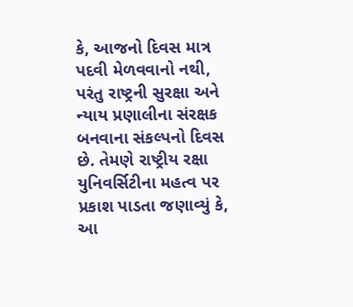કે, આજનો દિવસ માત્ર પદવી મેળવવાનો નથી, પરંતુ રાષ્ટ્રની સુરક્ષા અને ન્યાય પ્રણાલીના સંરક્ષક બનવાના સંકલ્પનો દિવસ છે. તેમણે રાષ્ટ્રીય રક્ષા યુનિવર્સિટીના મહત્વ પર પ્રકાશ પાડતા જણાવ્યું કે, આ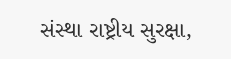સંસ્થા રાષ્ટ્રીય સુરક્ષા,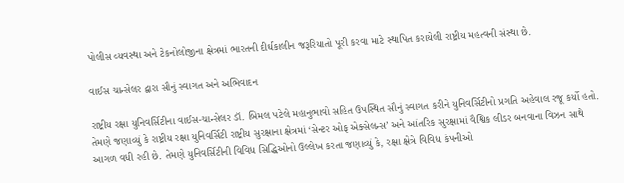પોલીસ વ્યવસ્થા અને ટેકનોલોજીના ક્ષેત્રમાં ભારતની દીર્ઘકાલીન જરૂરિયાતો પૂરી કરવા માટે સ્થાપિત કરાયેલી રાષ્ટ્રીય મહત્વની સંસ્થા છે.

વાઈસ ચાન્સેલર દ્વારા સૌનું સ્વાગત અને અભિવાદન

રાષ્ટ્રીય રક્ષા યુનિવર્સિટીના વાઈસ-ચાન્સેલર ડૉ. બિમલ પટેલે મહાનુભાવો સહિત ઉપસ્થિત સૌનું સ્વાગત કરીને યુનિવર્સિટીનો પ્રગતિ અહેવાલ રજૂ કર્યો હતો. તેમણે જણાવ્યું કે રાષ્ટ્રીય રક્ષા યુનિવર્સિટી રાષ્ટ્રીય સુરક્ષાના ક્ષેત્રમાં ‘સેન્ટર ઓફ એક્સેલન્સ’ અને આંતરિક સુરક્ષામાં વૈશ્વિક લીડર બનવાના વિઝન સાથે આગળ વધી રહી છે. તેમણે યુનિવર્સિટીની વિવિધ સિદ્ધિઓનો ઉલ્લેખ કરતા જણાવ્યું કે, રક્ષા ક્ષેત્રે વિવિધ કંપનીઓ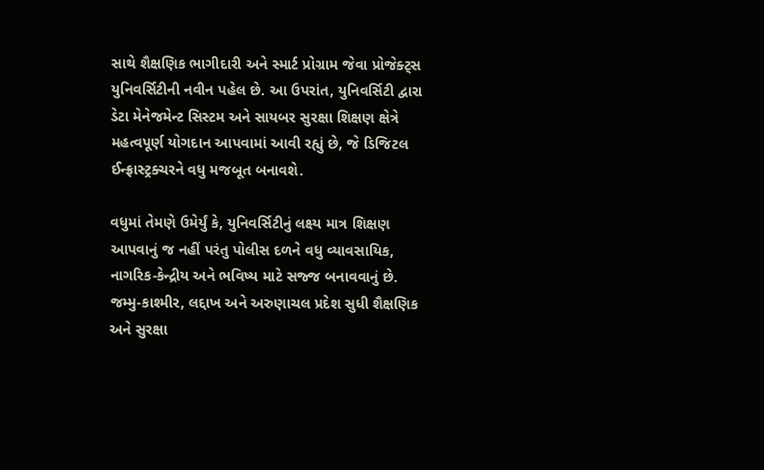સાથે શૈક્ષણિક ભાગીદારી અને સ્માર્ટ પ્રોગ્રામ જેવા પ્રોજેક્ટ્સ યુનિવર્સિટીની નવીન પહેલ છે. આ ઉપરાંત, યુનિવર્સિટી દ્વારા ડેટા મેનેજમેન્ટ સિસ્ટમ અને સાયબર સુરક્ષા શિક્ષણ ક્ષેત્રે મહત્વપૂર્ણ યોગદાન આપવામાં આવી રહ્યું છે, જે ડિજિટલ ઈન્ફ્રાસ્ટ્રક્ચરને વધુ મજબૂત બનાવશે.

વધુમાં તેમણે ઉમેર્યું કે, યુનિવર્સિટીનું લક્ષ્ય માત્ર શિક્ષણ આપવાનું જ નહીં પરંતુ પોલીસ દળને વધુ વ્યાવસાયિક, નાગરિક-કેન્દ્રીય અને ભવિષ્ય માટે સજ્જ બનાવવાનું છે. જમ્મુ-કાશ્મીર, લદ્દાખ અને અરુણાચલ પ્રદેશ સુધી શૈક્ષણિક અને સુરક્ષા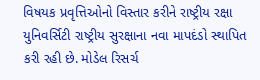વિષયક પ્રવૃત્તિઓનો વિસ્તાર કરીને રાષ્ટ્રીય રક્ષા યુનિવર્સિટી રાષ્ટ્રીય સુરક્ષાના નવા માપદંડો સ્થાપિત કરી રહી છે. મોડેલ રિસર્ચ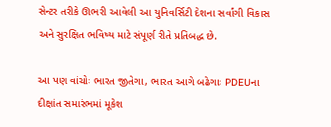સેન્ટર તરીકે ઊભરી આવેલી આ યુનિવર્સિટી દેશના સર્વાંગી વિકાસ અને સુરક્ષિત ભવિષ્ય માટે સંપૂર્ણ રીતે પ્રતિબદ્ધ છે.

આ પણ વાંચોઃ ભારત જીતેગા, ભારત આગે બઢેગાઃ PDEUના દીક્ષાંત સમારંભમાં મૂકેશ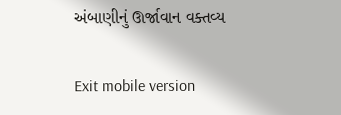અંબાણીનું ઊર્જાવાન વક્તવ્ય

Exit mobile version